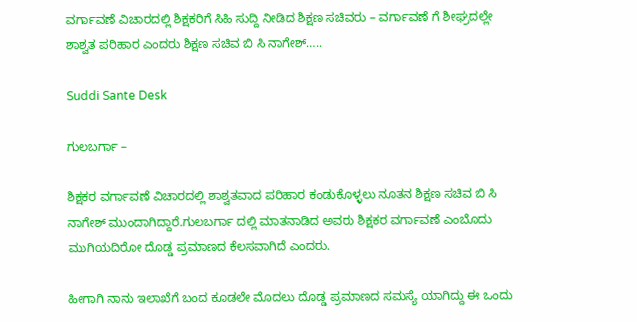ವರ್ಗಾವಣೆ ವಿಚಾರದಲ್ಲಿ ಶಿಕ್ಷಕರಿಗೆ ಸಿಹಿ ಸುದ್ದಿ ನೀಡಿದ ಶಿಕ್ಷಣ ಸಚಿವರು – ವರ್ಗಾವಣೆ ಗೆ ಶೀಘ್ರದಲ್ಲೇ ಶಾಶ್ವತ ಪರಿಹಾರ ಎಂದರು ಶಿಕ್ಷಣ ಸಚಿವ ಬಿ ಸಿ ನಾಗೇಶ್…..

Suddi Sante Desk

ಗುಲಬರ್ಗಾ –

ಶಿಕ್ಷಕರ ವರ್ಗಾವಣೆ ವಿಚಾರದಲ್ಲಿ ಶಾಶ್ವತವಾದ ಪರಿಹಾರ ಕಂಡುಕೊಳ್ಳಲು ನೂತನ ಶಿಕ್ಷಣ ಸಚಿವ ಬಿ ಸಿ ನಾಗೇಶ್ ಮುಂದಾಗಿದ್ದಾರೆ.ಗುಲಬರ್ಗಾ ದಲ್ಲಿ ಮಾತನಾಡಿದ ಅವರು ಶಿಕ್ಷಕರ ವರ್ಗಾವಣೆ ಎಂಬೊದು ಮುಗಿಯದಿರೋ ದೊಡ್ಡ ಪ್ರಮಾಣದ ಕೆಲಸವಾಗಿದೆ ಎಂದರು.

ಹೀಗಾಗಿ ನಾನು ಇಲಾಖೆಗೆ ಬಂದ ಕೂಡಲೇ ಮೊದಲು ದೊಡ್ಡ ಪ್ರಮಾಣದ ಸಮಸ್ಯೆ ಯಾಗಿದ್ದು ಈ ಒಂದು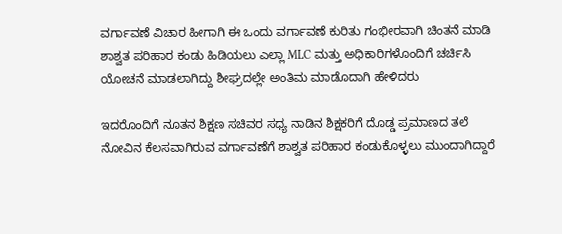ವರ್ಗಾವಣೆ ವಿಚಾರ ಹೀಗಾಗಿ ಈ ಒಂದು ವರ್ಗಾವಣೆ ಕುರಿತು ಗಂಭೀರವಾಗಿ ಚಿಂತನೆ ಮಾಡಿ ಶಾಶ್ವತ ಪರಿಹಾರ ಕಂಡು ಹಿಡಿಯಲು ಎಲ್ಲಾ MLC ಮತ್ತು ಅಧಿಕಾರಿಗಳೊಂದಿಗೆ ಚರ್ಚಿಸಿ ಯೋಚನೆ ಮಾಡಲಾಗಿದ್ದು ಶೀಘ್ರದಲ್ಲೇ ಅಂತಿಮ ಮಾಡೊದಾಗಿ ಹೇಳಿದರು

ಇದರೊಂದಿಗೆ ನೂತನ ಶಿಕ್ಷಣ ಸಚಿವರ ಸಧ್ಯ ನಾಡಿನ ಶಿಕ್ಷಕರಿಗೆ ದೊಡ್ಡ ಪ್ರಮಾಣದ ತಲೆ ನೋವಿನ ಕೆಲಸವಾಗಿರುವ ವರ್ಗಾವಣೆಗೆ ಶಾಶ್ವತ ಪರಿಹಾರ ಕಂಡುಕೊಳ್ಳಲು ಮುಂದಾಗಿದ್ದಾರೆ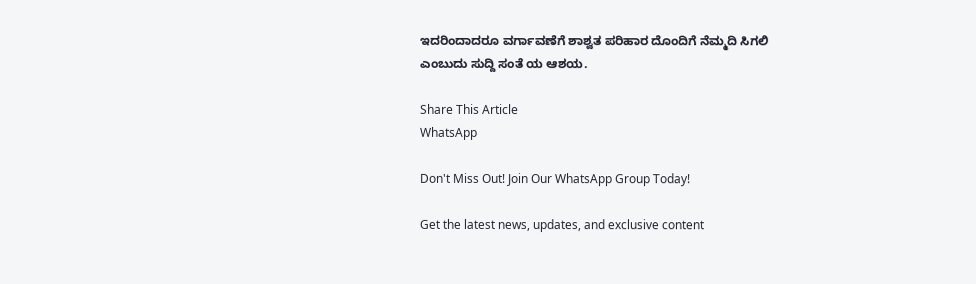ಇದರಿಂದಾದರೂ ವರ್ಗಾವಣೆಗೆ ಶಾಶ್ವತ ಪರಿಹಾರ ದೊಂದಿಗೆ ನೆಮ್ಮದಿ ಸಿಗಲಿ ಎಂಬುದು ಸುದ್ದಿ ಸಂತೆ ಯ ಆಶಯ.

Share This Article
WhatsApp

Don't Miss Out! Join Our WhatsApp Group Today!

Get the latest news, updates, and exclusive content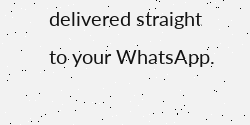delivered straight to your WhatsApp.